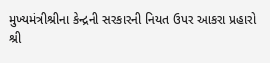મુખ્યમંત્રીશ્રીના કેન્દ્રની સરકારની નિયત ઉપર આકરા પ્રહારો
શ્રી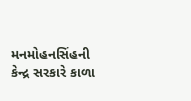મનમોહનસિંહની કેન્દ્ર સરકારે કાળા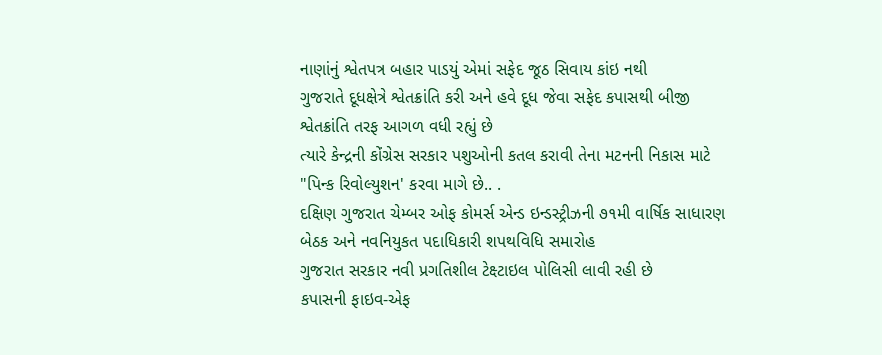નાણાંનું શ્વેતપત્ર બહાર પાડયું એમાં સફેદ જૂઠ સિવાય કાંઇ નથી
ગુજરાતે દૂધક્ષેત્રે શ્વેતક્રાંતિ કરી અને હવે દૂધ જેવા સફેદ કપાસથી બીજી શ્વેતક્રાંતિ તરફ આગળ વધી રહ્યું છે
ત્યારે કેન્દ્રની કોંગ્રેસ સરકાર પશુઓની કતલ કરાવી તેના મટનની નિકાસ માટે "પિન્ક રિવોલ્યુશન' કરવા માગે છે.. .
દક્ષિણ ગુજરાત ચેમ્બર ઓફ કોમર્સ એન્ડ ઇન્ડસ્ટ્રીઝની ૭૧મી વાર્ષિક સાધારણ બેઠક અને નવનિયુકત પદાધિકારી શપથવિધિ સમારોહ
ગુજરાત સરકાર નવી પ્રગતિશીલ ટેક્ષ્ટાઇલ પોલિસી લાવી રહી છે
કપાસની ફાઇવ-એફ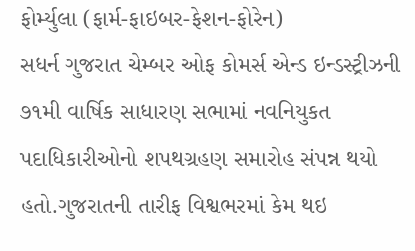ફોર્મ્યુલા (ફાર્મ-ફાઇબર-ફેશન-ફોરેન)
સધર્ન ગુજરાત ચેમ્બર ઓફ કોમર્સ એન્ડ ઇન્ડસ્ટ્રીઝની ૭૧મી વાર્ષિક સાધારણ સભામાં નવનિયુકત પદાધિકારીઓનો શપથગ્રહણ સમારોહ સંપન્ન થયો હતો.ગુજરાતની તારીફ વિશ્વભરમાં કેમ થઇ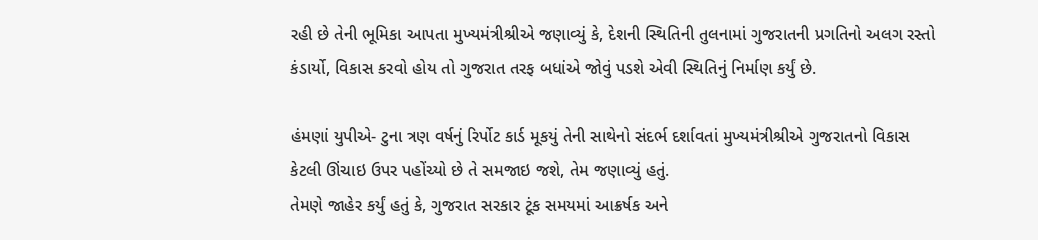રહી છે તેની ભૂમિકા આપતા મુખ્યમંત્રીશ્રીએ જણાવ્યું કે, દેશની સ્થિતિની તુલનામાં ગુજરાતની પ્રગતિનો અલગ રસ્તો કંડાર્યો, વિકાસ કરવો હોય તો ગુજરાત તરફ બધાંએ જોવું પડશે એવી સ્થિતિનું નિર્માણ કર્યું છે.

હંમણાં યુપીએ- ટુના ત્રણ વર્ષનું રિર્પોટ કાર્ડ મૂકયું તેની સાથેનો સંદર્ભ દર્શાવતાં મુખ્યમંત્રીશ્રીએ ગુજરાતનો વિકાસ કેટલી ઊંચાઇ ઉપર પહોંચ્યો છે તે સમજાઇ જશે, તેમ જણાવ્યું હતું.
તેમણે જાહેર કર્યું હતું કે, ગુજરાત સરકાર ટૂંક સમયમાં આક્રર્ષક અને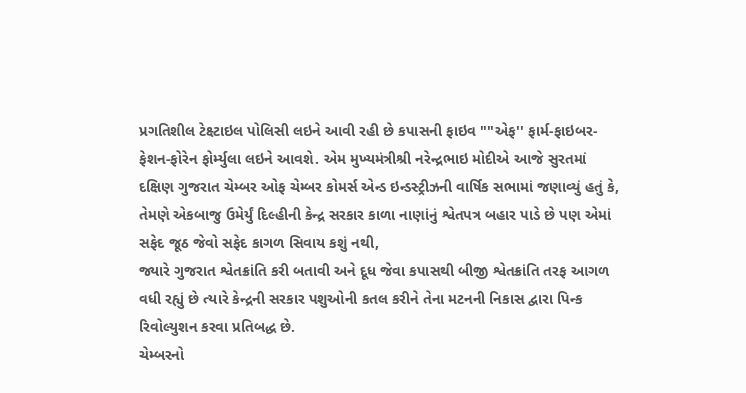પ્રગતિશીલ ટેક્ષ્ટાઇલ પોલિસી લઇને આવી રહી છે કપાસની ફાઇવ ""એફ'' ફાર્મ-ફાઇબર-ફેશન-ફોરેન ફોર્મ્યુલા લઇને આવશે. એમ મુખ્યમંત્રીશ્રી નરેન્દ્રભાઇ મોદીએ આજે સુરતમાં દક્ષિણ ગુજરાત ચેમ્બર ઓફ ચેમ્બર કોમર્સ એન્ડ ઇન્ડસ્ટ્રીઝની વાર્ષિક સભામાં જણાવ્યું હતું કે, તેમણે એકબાજુ ઉમેર્યું દિલ્હીની કેન્દ્ર સરકાર કાળા નાણાંનું શ્વેતપત્ર બહાર પાડે છે પણ એમાં સફેદ જૂઠ જેવો સફેદ કાગળ સિવાય કશું નથી,
જ્યારે ગુજરાત શ્વેતક્રાંતિ કરી બતાવી અને દૂધ જેવા કપાસથી બીજી શ્વેતક્રાંતિ તરફ આગળ વધી રહ્યું છે ત્યારે કેન્દ્રની સરકાર પશુઓની કતલ કરીને તેના મટનની નિકાસ દ્વારા પિન્ક રિવોલ્યુશન કરવા પ્રતિબદ્ધ છે.
ચેમ્બરનો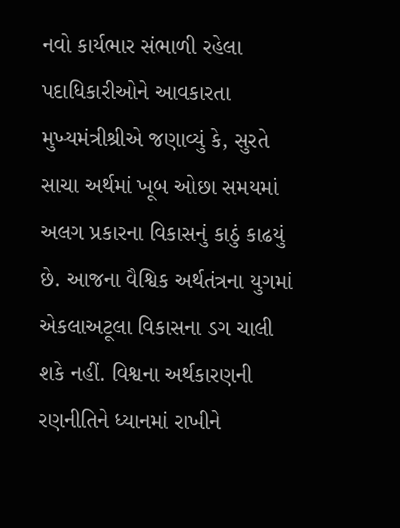નવો કાર્યભાર સંભાળી રહેલા પદાધિકારીઓને આવકારતા મુખ્યમંત્રીશ્રીએ જણાવ્યું કે, સુરતે સાચા અર્થમાં ખૂબ ઓછા સમયમાં અલગ પ્રકારના વિકાસનું કાઠું કાઢયું છે. આજના વૈશ્વિક અર્થતંત્રના યુગમાં એકલાઅટૂલા વિકાસના ડગ ચાલી શકે નહીં. વિશ્વના અર્થકારણની રણનીતિને ધ્યાનમાં રાખીને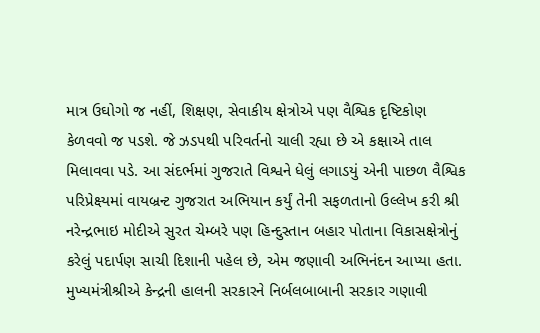માત્ર ઉઘોગો જ નહીં, શિક્ષણ, સેવાકીય ક્ષેત્રોએ પણ વૈશ્વિક દૃષ્ટિકોણ કેળવવો જ પડશે. જે ઝડપથી પરિવર્તનો ચાલી રહ્યા છે એ કક્ષાએ તાલ મિલાવવા પડે. આ સંદર્ભમાં ગુજરાતે વિશ્વને ધેલું લગાડયું એની પાછળ વૈશ્વિક પરિપ્રેક્ષ્યમાં વાયબ્રન્ટ ગુજરાત અભિયાન કર્યું તેની સફળતાનો ઉલ્લેખ કરી શ્રી નરેન્દ્રભાઇ મોદીએ સુરત ચેમ્બરે પણ હિન્દુસ્તાન બહાર પોતાના વિકાસક્ષેત્રોનું કરેલું પદાર્પણ સાચી દિશાની પહેલ છે, એમ જણાવી અભિનંદન આપ્યા હતા.
મુખ્યમંત્રીશ્રીએ કેન્દ્રની હાલની સરકારને નિર્બલબાબાની સરકાર ગણાવી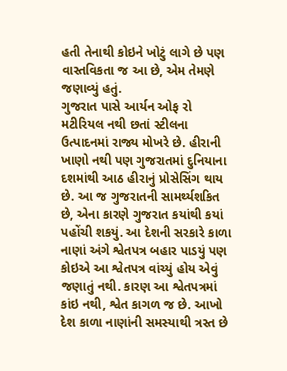હતી તેનાથી કોઇને ખોટું લાગે છે પણ વાસ્તવિકતા જ આ છે, એમ તેમણે જણાવ્યું હતું.
ગુજરાત પાસે આર્યન ઓફ રો મટીરિયલ નથી છતાં સ્ટીલના ઉત્પાદનમાં રાજ્ય મોખરે છે. હીરાની ખાણો નથી પણ ગુજરાતમાં દુનિયાના દશમાંથી આઠ હીરાનું પ્રોસેસિંગ થાય છે. આ જ ગુજરાતની સામર્થ્યશકિત છે, એના કારણે ગુજરાત કયાંથી કયાં પહોંચી શકયું. આ દેશની સરકારે કાળા નાણાં અંગે શ્વેતપત્ર બહાર પાડયું પણ કોઇએ આ શ્વેતપત્ર વાંચ્યું હોય એવું જણાતું નથી. કારણ આ શ્વેતપત્રમાં કાંઇ નથી, શ્વેત કાગળ જ છે. આખો દેશ કાળા નાણાંની સમસ્યાથી ત્રસ્ત છે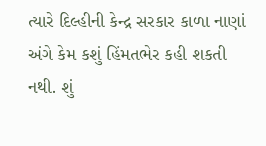ત્યારે દિલ્હીની કેન્દ્ર સરકાર કાળા નાણાં અંગે કેમ કશું હિંમતભેર કહી શકતી નથી. શું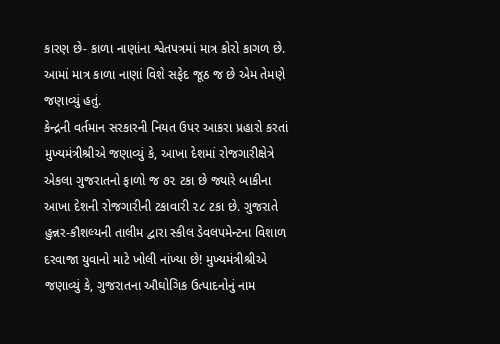કારણ છે- કાળા નાણાંના શ્વેતપત્રમાં માત્ર કોરો કાગળ છે. આમાં માત્ર કાળા નાણાં વિશે સફેદ જૂઠ જ છે એમ તેમણે જણાવ્યું હતું.
કેન્દ્રની વર્તમાન સરકારની નિયત ઉપર આકરા પ્રહારો કરતાં મુખ્યમંત્રીશ્રીએ જણાવ્યું કે, આખા દેશમાં રોજગારીક્ષેત્રે એકલા ગુજરાતનો ફાળો જ ૭૨ ટકા છે જ્યારે બાકીના આખા દેશની રોજગારીની ટકાવારી ૨૮ ટકા છે. ગુજરાતે હુન્નર-કૌશલ્યની તાલીમ દ્વારા સ્કીલ ડેવલપમેન્ટના વિશાળ દરવાજા યુવાનો માટે ખોલી નાંખ્યા છે! મુખ્યમંત્રીશ્રીએ જણાવ્યું કે, ગુજરાતના ઔઘોગિક ઉત્પાદનોનું નામ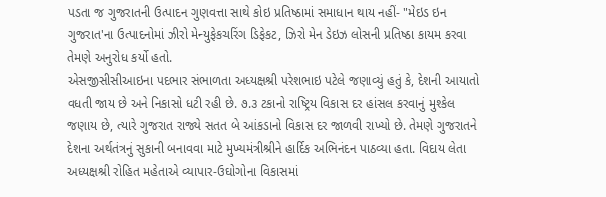પડતા જ ગુજરાતની ઉત્પાદન ગુણવત્તા સાથે કોઇ પ્રતિષ્ઠામાં સમાધાન થાય નહીં- "મેઇડ ઇન ગુજરાત'ના ઉત્પાદનોમાં ઝીરો મેન્યુફેકચરિંગ ડિફેકટ, ઝિરો મેન ડેઇઝ લોસની પ્રતિષ્ઠા કાયમ કરવા તેમણે અનુરોધ કર્યો હતો.
એસજીસીસીઆઇના પદભાર સંભાળતા અધ્યક્ષશ્રી પરેશભાઇ પટેલે જણાવ્યું હતું કે, દેશની આયાતો વધતી જાય છે અને નિકાસો ધટી રહી છે. ૭.૩ ટકાનો રાષ્ટ્રિય વિકાસ દર હાંસલ કરવાનું મુશ્કેલ જણાય છે, ત્યારે ગુજરાત રાજ્યે સતત બે આંકડાનો વિકાસ દર જાળવી રાખ્યો છે. તેમણે ગુજરાતને દેશના અર્થતંત્રનું સુકાની બનાવવા માટે મુખ્યમંત્રીશ્રીને હાર્દિક અભિનંદન પાઠવ્યા હતા. વિદાય લેતા અધ્યક્ષશ્રી રોહિત મહેતાએ વ્યાપાર-ઉઘોગોના વિકાસમાં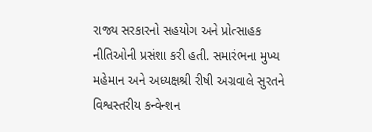રાજ્ય સરકારનો સહયોગ અને પ્રોત્સાહક નીતિઓની પ્રસંશા કરી હતી. સમારંભના મુખ્ય મહેમાન અને અધ્યક્ષશ્રી રીષી અગ્રવાલે સુરતને વિશ્વસ્તરીય કન્વેન્શન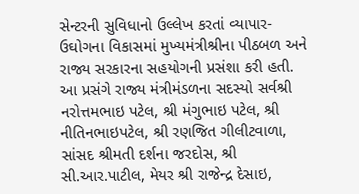સેન્ટરની સુવિધાનો ઉલ્લેખ કરતાં વ્યાપાર-ઉઘોગના વિકાસમાં મુખ્યમંત્રીશ્રીના પીઠબળ અને રાજ્ય સરકારના સહયોગની પ્રસંશા કરી હતી.
આ પ્રસંગે રાજ્ય મંત્રીમંડળના સદસ્યો સર્વશ્રી નરોત્તમભાઇ પટેલ, શ્રી મંગુભાઇ પટેલ, શ્રી નીતિનભાઇપટેલ, શ્રી રણજિત ગીલીટવાળા, સાંસદ શ્રીમતી દર્શના જરદોસ, શ્રી સી.આર.પાટીલ, મેયર શ્રી રાજેન્દ્ર દેસાઇ,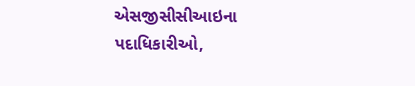એસજીસીસીઆઇના પદાધિકારીઓ,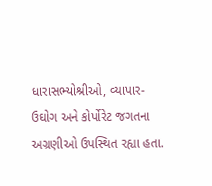ધારાસભ્યોશ્રીઓ, વ્યાપાર-ઉઘોગ અને કોર્પોરેટ જગતના અગ્રણીઓ ઉપસ્થિત રહ્યા હતા.